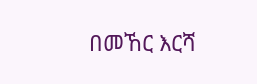በመኸር እርሻ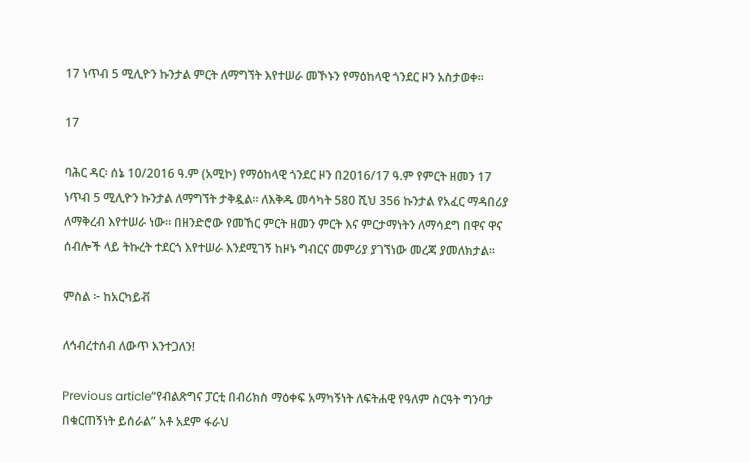17 ነጥብ 5 ሚሊዮን ኩንታል ምርት ለማግኘት እየተሠራ መኾኑን የማዕከላዊ ጎንደር ዞን አስታወቀ።

17

ባሕር ዳር፡ ሰኔ 10/2016 ዓ.ም (አሚኮ) የማዕከላዊ ጎንደር ዞን በ2016/17 ዓ.ም የምርት ዘመን 17 ነጥብ 5 ሚሊዮን ኩንታል ለማግኘት ታቅዷል። ለእቅዱ መሳካት 580 ሺህ 356 ኩንታል የአፈር ማዳበሪያ ለማቅረብ እየተሠራ ነው። በዘንድሮው የመኸር ምርት ዘመን ምርት እና ምርታማነትን ለማሳደግ በዋና ዋና ሰብሎች ላይ ትኩረት ተደርጎ እየተሠራ እንደሚገኝ ከዞኑ ግብርና መምሪያ ያገኘነው መረጃ ያመለክታል።

ምስል ፦ ከአርካይቭ

ለኅብረተሰብ ለውጥ እንተጋለን!

Previous article“የብልጽግና ፓርቲ በብሪክስ ማዕቀፍ አማካኝነት ለፍትሐዊ የዓለም ስርዓት ግንባታ በቁርጠኝነት ይሰራል” አቶ አደም ፋራህ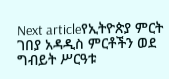Next articleየኢትዮጵያ ምርት ገበያ አዳዲስ ምርቶችን ወደ ግብይት ሥርዓቱ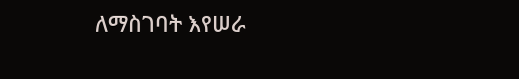ለማስገባት እየሠራ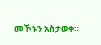መኾኑን አስታወቀ።